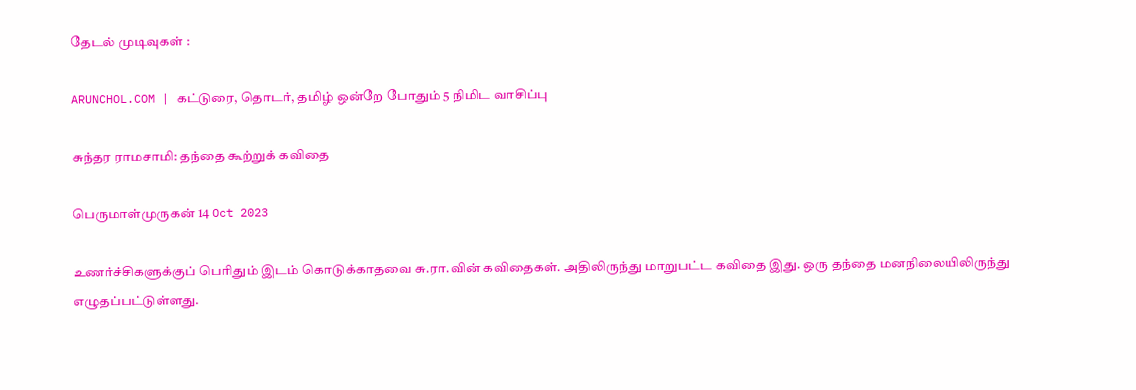தேடல் முடிவுகள் :

ARUNCHOL.COM | கட்டுரை, தொடர், தமிழ் ஒன்றே போதும் 5 நிமிட வாசிப்பு

சுந்தர ராமசாமி: தந்தை கூற்றுக் கவிதை

பெருமாள்முருகன் 14 Oct 2023

உணர்ச்சிகளுக்குப் பெரிதும் இடம் கொடுக்காதவை சு.ரா.வின் கவிதைகள். அதிலிருந்து மாறுபட்ட கவிதை இது. ஒரு தந்தை மனநிலையிலிருந்து எழுதப்பட்டுள்ளது.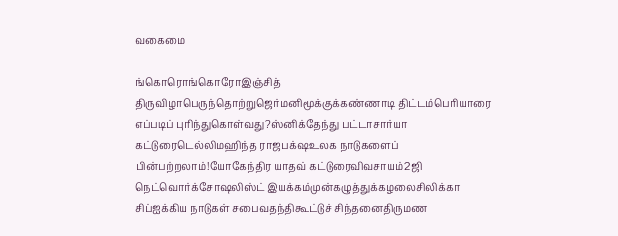வகைமை

ங்கொரொங்கொரோஇஞ்சித் திருவிழாபெருந்தொற்றுஜெர்மனிமூக்குக்கண்ணாடி திட்டம்பெரியாரை எப்படிப் புரிந்துகொள்வது?ஸ்னிக்தேந்து பட்டாசார்யா கட்டுரைடெல்லிமஹிந்த ராஜபக்‌ஷஉலக நாடுகளைப் பின்பற்றலாம்!யோகேந்திர யாதவ் கட்டுரைவிவசாயம்2ஜி நெட்வொர்க்சோஷலிஸ்ட் இயக்கம்முன்கழுத்துக்கழலைசிலிக்கா சிப்ஐக்கிய நாடுகள் சபைவதந்திகூட்டுச் சிந்தனைதிருமண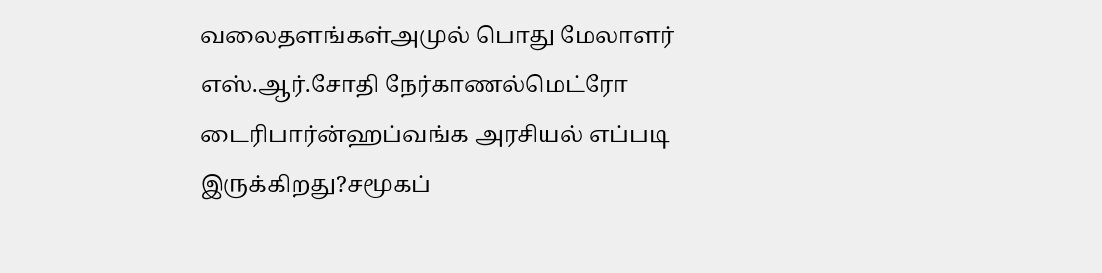வலைதளங்கள்அமுல் பொது மேலாளர் எஸ்.ஆர்.சோதி நேர்காணல்மெட்ரோ டைரிபார்ன்ஹப்வங்க அரசியல் எப்படி இருக்கிறது?சமூகப்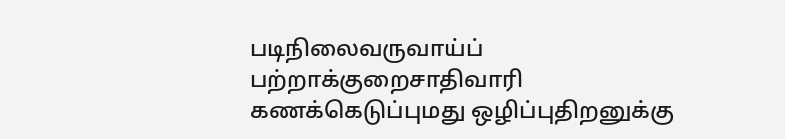படிநிலைவருவாய்ப் பற்றாக்குறைசாதிவாரி கணக்கெடுப்புமது ஒழிப்புதிறனுக்கு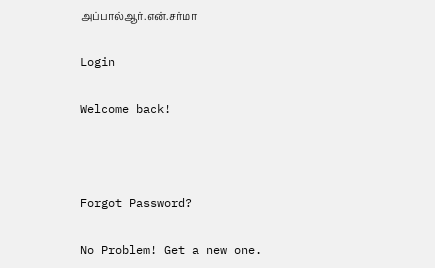அப்பால்ஆர்.என்.சர்மா

Login

Welcome back!



Forgot Password?

No Problem! Get a new one.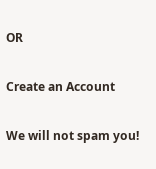OR

Create an Account

We will not spam you!